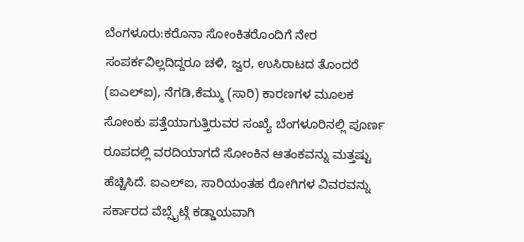ಬೆಂಗಳೂರು:ಕರೊನಾ ಸೋಂಕಿತರೊಂದಿಗೆ ನೇರ ಸಂಪರ್ಕವಿಲ್ಲದಿದ್ದರೂ ಚಳಿ, ಜ್ವರ, ಉಸಿರಾಟದ ತೊಂದರೆ (ಐಎಲ್ಐ), ನೆಗಡಿ,ಕೆಮ್ಮು (ಸಾರಿ) ಕಾರಣಗಳ ಮೂಲಕ ಸೋಂಕು ಪತ್ತೆಯಾಗುತ್ತಿರುವರ ಸಂಖ್ಯೆ ಬೆಂಗಳೂರಿನಲ್ಲಿ ಪೂರ್ಣ ರೂಪದಲ್ಲಿ ವರದಿಯಾಗದೆ ಸೋಂಕಿನ ಆತಂಕವನ್ನು ಮತ್ತಷ್ಟು ಹೆಚ್ಚಿಸಿದೆ. ಐಎಲ್ಐ, ಸಾರಿಯಂತಹ ರೋಗಿಗಳ ವಿವರವನ್ನು ಸರ್ಕಾರದ ವೆಬ್ಸೈಟ್ಗೆ ಕಡ್ಡಾಯವಾಗಿ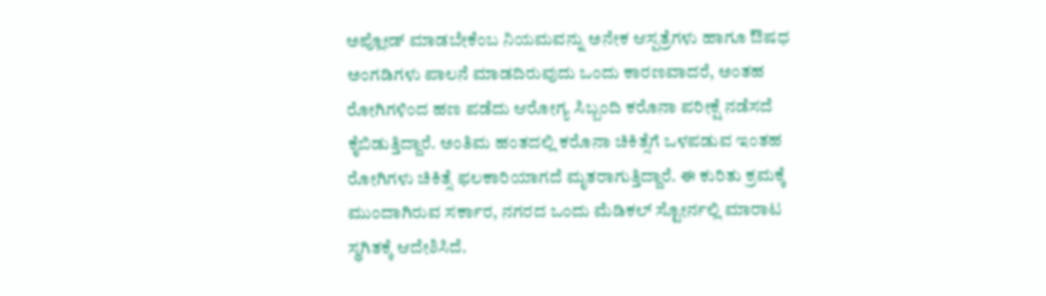ಅಪ್ಲೋಡ್ ಮಾಡಬೇಕೆಂಬ ನಿಯಮವನ್ನು ಅನೇಕ ಆಸ್ಪತ್ರೆಗಳು ಹಾಗೂ ಔಷಧ ಅಂಗಡಿಗಳು ಪಾಲನೆ ಮಾಡದಿರುವುದು ಒಂದು ಕಾರಣವಾದರೆ, ಅಂತಹ ರೋಗಿಗಳಿಂದ ಹಣ ಪಡೆದು ಆರೋಗ್ಯ ಸಿಬ್ಬಂದಿ ಕರೊನಾ ಪರೀಕ್ಷೆ ನಡೆಸದೆ ಕೈಬಿಡುತ್ತಿದ್ದಾರೆ. ಅಂತಿಮ ಹಂತದಲ್ಲಿ ಕರೊನಾ ಚಿಕಿತ್ಸೆಗೆ ಒಳಪಡುವ ಇಂತಹ ರೋಗಿಗಳು ಚಿಕಿತ್ಸೆ ಫಲಕಾರಿಯಾಗದೆ ಮೃತರಾಗುತ್ತಿದ್ದಾರೆ. ಈ ಕುರಿತು ಕ್ರಮಕ್ಕೆ ಮುಂದಾಗಿರುವ ಸರ್ಕಾರ, ನಗರದ ಒಂದು ಮೆಡಿಕಲ್ ಸ್ಟೋರ್ನಲ್ಲಿ ಮಾರಾಟ ಸ್ಥಗಿತಕ್ಕೆ ಆದೇಶಿಸಿದೆ.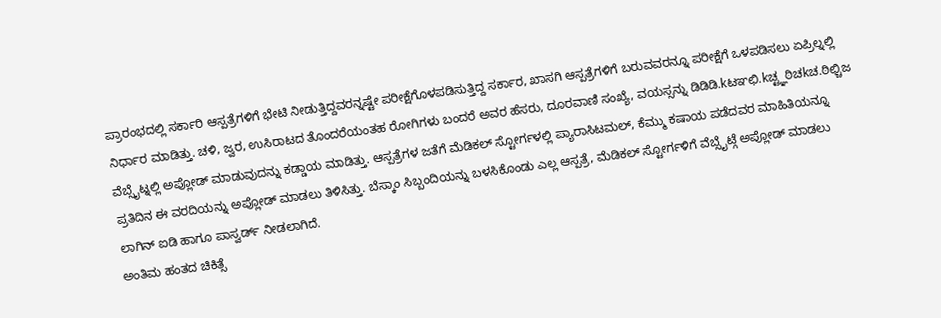ಪ್ರಾರಂಭದಲ್ಲಿ ಸರ್ಕಾರಿ ಆಸ್ಪತ್ರೆಗಳಿಗೆ ಭೇಟಿ ನೀಡುತ್ತಿದ್ದವರನ್ನಷ್ಟೇ ಪರೀಕ್ಷೆಗೊಳಪಡಿಸುತ್ತಿದ್ದ ಸರ್ಕಾರ, ಖಾಸಗಿ ಆಸ್ಪತ್ರೆಗಳಿಗೆ ಬರುವವರನ್ನೂ ಪರೀಕ್ಷೆಗೆ ಒಳಪಡಿಸಲು ಏಪ್ರಿಲ್ನಲ್ಲಿ ನಿರ್ಧಾರ ಮಾಡಿತ್ತು. ಚಳಿ, ಜ್ವರ, ಉಸಿರಾಟದ ತೊಂದರೆಯಂತಹ ರೋಗಿಗಳು ಬಂದರೆ ಅವರ ಹೆಸರು, ದೂರವಾಣಿ ಸಂಖ್ಯೆ, ವಯಸ್ಸನ್ನು ಡಿಡಿಡಿ.kಟಞಛಿ.kಚ್ಟ್ಞಠಿಚkಚ.ಠಿಛ್ಚಿಜ ವೆಬ್ಸೈಟ್ನಲ್ಲಿ ಅಪ್ಲೋಡ್ ಮಾಡುವುದನ್ನು ಕಡ್ಡಾಯ ಮಾಡಿತ್ತು. ಆಸ್ಪತ್ರೆಗಳ ಜತೆಗೆ ಮೆಡಿಕಲ್ ಸ್ಟೋರ್ಗಳಲ್ಲಿ ಪ್ಯಾರಾಸಿಟಮಲ್, ಕೆಮ್ಮು ಕಷಾಯ ಪಡೆದವರ ಮಾಹಿತಿಯನ್ನೂ ಪ್ರತಿದಿನ ಈ ವರದಿಯನ್ನು ಅಪ್ಲೋಡ್ ಮಾಡಲು ತಿಳಿಸಿತ್ತು. ಬೆಸ್ಕಾಂ ಸಿಬ್ಬಂದಿಯನ್ನು ಬಳಸಿಕೊಂಡು ಎಲ್ಲ ಆಸ್ಪತ್ರೆ, ಮೆಡಿಕಲ್ ಸ್ಟೋರ್ಗಳಿಗೆ ವೆಬ್ಸೈಟ್ಗೆ ಅಪ್ಲೋಡ್ ಮಾಡಲು ಲಾಗಿನ್ ಐಡಿ ಹಾಗೂ ಪಾಸ್ವರ್ಡ್ ನೀಡಲಾಗಿದೆ.
ಅಂತಿಮ ಹಂತದ ಚಿಕಿತ್ಸೆ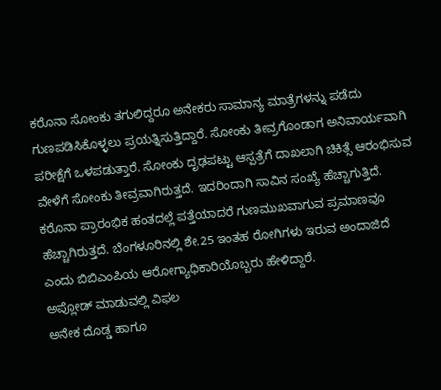ಕರೊನಾ ಸೋಂಕು ತಗುಲಿದ್ದರೂ ಅನೇಕರು ಸಾಮಾನ್ಯ ಮಾತ್ರೆಗಳನ್ನು ಪಡೆದು ಗುಣಪಡಿಸಿಕೊಳ್ಳಲು ಪ್ರಯತ್ನಿಸುತ್ತಿದ್ದಾರೆ. ಸೋಂಕು ತೀವ್ರಗೊಂಡಾಗ ಅನಿವಾರ್ಯವಾಗಿ ಪರೀಕ್ಷೆಗೆ ಒಳಪಡುತ್ತಾರೆ. ಸೋಂಕು ದೃಢಪಟ್ಟು ಆಸ್ಪತ್ರೆಗೆ ದಾಖಲಾಗಿ ಚಿಕಿತ್ಸೆ ಆರಂಭಿಸುವ ವೇಳೆಗೆ ಸೋಂಕು ತೀವ್ರವಾಗಿರುತ್ತದೆ. ಇದರಿಂದಾಗಿ ಸಾವಿನ ಸಂಖ್ಯೆ ಹೆಚ್ಚಾಗುತ್ತಿದೆ. ಕರೊನಾ ಪ್ರಾರಂಭಿಕ ಹಂತದಲ್ಲೆ ಪತ್ತೆಯಾದರೆ ಗುಣಮುಖವಾಗುವ ಪ್ರಮಾಣವೂ ಹೆಚ್ಚಾಗಿರುತ್ತದೆ. ಬೆಂಗಳೂರಿನಲ್ಲಿ ಶೇ.25 ಇಂತಹ ರೋಗಿಗಳು ಇರುವ ಅಂದಾಜಿದೆ ಎಂದು ಬಿಬಿಎಂಪಿಯ ಆರೋಗ್ಯಾಧಿಕಾರಿಯೊಬ್ಬರು ಹೇಳಿದ್ದಾರೆ.
ಅಪ್ಲೋಡ್ ಮಾಡುವಲ್ಲಿ ವಿಫಲ
ಅನೇಕ ದೊಡ್ಡ ಹಾಗೂ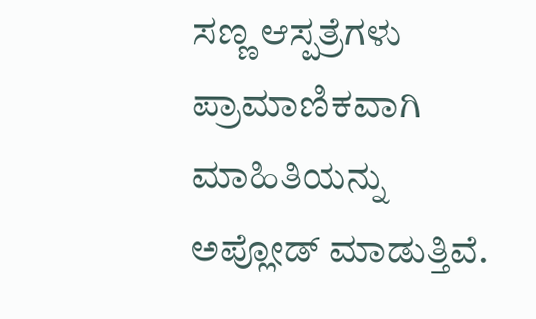ಸಣ್ಣ ಆಸ್ಪತ್ರೆಗಳು ಪ್ರಾಮಾಣಿಕವಾಗಿ ಮಾಹಿತಿಯನ್ನು ಅಪ್ಲೋಡ್ ಮಾಡುತ್ತಿವೆ.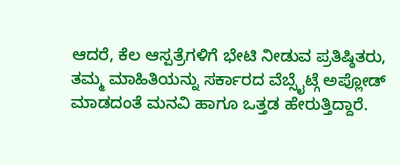ಆದರೆ, ಕೆಲ ಆಸ್ಪತ್ರೆಗಳಿಗೆ ಭೇಟಿ ನೀಡುವ ಪ್ರತಿಷ್ಠಿತರು, ತಮ್ಮ ಮಾಹಿತಿಯನ್ನು ಸರ್ಕಾರದ ವೆಬ್ಸೈಟ್ಗೆ ಅಪ್ಲೋಡ್ ಮಾಡದಂತೆ ಮನವಿ ಹಾಗೂ ಒತ್ತಡ ಹೇರುತ್ತಿದ್ದಾರೆ.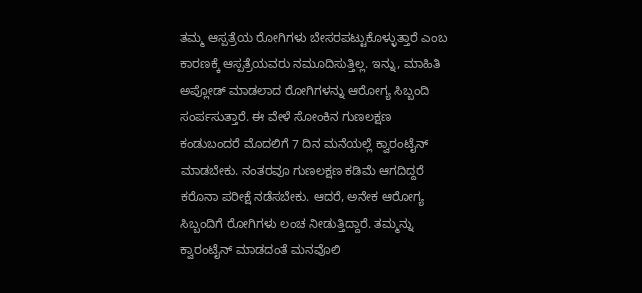ತಮ್ಮ ಆಸ್ಪತ್ರೆಯ ರೋಗಿಗಳು ಬೇಸರಪಟ್ಟುಕೊಳ್ಳುತ್ತಾರೆ ಎಂಬ ಕಾರಣಕ್ಕೆ ಆಸ್ಪತ್ರೆಯವರು ನಮೂದಿಸುತ್ತಿಲ್ಲ. ಇನ್ನು, ಮಾಹಿತಿ ಅಪ್ಲೋಡ್ ಮಾಡಲಾದ ರೋಗಿಗಳನ್ನು ಆರೋಗ್ಯ ಸಿಬ್ಬಂದಿ ಸಂರ್ಪಸುತ್ತಾರೆ. ಈ ವೇಳೆ ಸೋಂಕಿನ ಗುಣಲಕ್ಷಣ ಕಂಡುಬಂದರೆ ಮೊದಲಿಗೆ 7 ದಿನ ಮನೆಯಲ್ಲೆ ಕ್ವಾರಂಟೈನ್ ಮಾಡಬೇಕು. ನಂತರವೂ ಗುಣಲಕ್ಷಣ ಕಡಿಮೆ ಆಗದಿದ್ದರೆ ಕರೊನಾ ಪರೀಕ್ಷೆ ನಡೆಸಬೇಕು. ಆದರೆ, ಅನೇಕ ಆರೋಗ್ಯ ಸಿಬ್ಬಂದಿಗೆ ರೋಗಿಗಳು ಲಂಚ ನೀಡುತ್ತಿದ್ದಾರೆ. ತಮ್ಮನ್ನು ಕ್ವಾರಂಟೈನ್ ಮಾಡದಂತೆ ಮನವೊಲಿ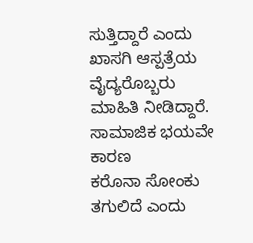ಸುತ್ತಿದ್ದಾರೆ ಎಂದು ಖಾಸಗಿ ಆಸ್ಪತ್ರೆಯ ವೈದ್ಯರೊಬ್ಬರು ಮಾಹಿತಿ ನೀಡಿದ್ದಾರೆ.
ಸಾಮಾಜಿಕ ಭಯವೇ ಕಾರಣ
ಕರೊನಾ ಸೋಂಕು ತಗುಲಿದೆ ಎಂದು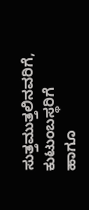ಸುತ್ತಮುತ್ತಲಿನವರಿಗೆ, ಕುಟುಂಬಸ್ಥರಿಗೆ ಹಾಗೂ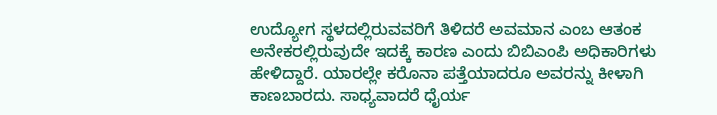ಉದ್ಯೋಗ ಸ್ಥಳದಲ್ಲಿರುವವರಿಗೆ ತಿಳಿದರೆ ಅವಮಾನ ಎಂಬ ಆತಂಕ ಅನೇಕರಲ್ಲಿರುವುದೇ ಇದಕ್ಕೆ ಕಾರಣ ಎಂದು ಬಿಬಿಎಂಪಿ ಅಧಿಕಾರಿಗಳು ಹೇಳಿದ್ದಾರೆ. ಯಾರಲ್ಲೇ ಕರೊನಾ ಪತ್ತೆಯಾದರೂ ಅವರನ್ನು ಕೀಳಾಗಿ ಕಾಣಬಾರದು. ಸಾಧ್ಯವಾದರೆ ಧೈರ್ಯ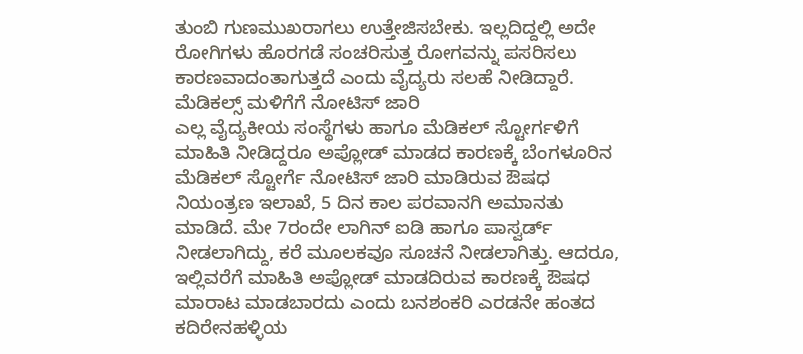ತುಂಬಿ ಗುಣಮುಖರಾಗಲು ಉತ್ತೇಜಿಸಬೇಕು. ಇಲ್ಲದಿದ್ದಲ್ಲಿ ಅದೇ ರೋಗಿಗಳು ಹೊರಗಡೆ ಸಂಚರಿಸುತ್ತ ರೋಗವನ್ನು ಪಸರಿಸಲು ಕಾರಣವಾದಂತಾಗುತ್ತದೆ ಎಂದು ವೈದ್ಯರು ಸಲಹೆ ನೀಡಿದ್ದಾರೆ.
ಮೆಡಿಕಲ್ಸ್ ಮಳಿಗೆಗೆ ನೋಟಿಸ್ ಜಾರಿ
ಎಲ್ಲ ವೈದ್ಯಕೀಯ ಸಂಸ್ಥೆಗಳು ಹಾಗೂ ಮೆಡಿಕಲ್ ಸ್ಟೋರ್ಗಳಿಗೆ ಮಾಹಿತಿ ನೀಡಿದ್ದರೂ ಅಪ್ಲೋಡ್ ಮಾಡದ ಕಾರಣಕ್ಕೆ ಬೆಂಗಳೂರಿನ ಮೆಡಿಕಲ್ ಸ್ಟೋರ್ಗೆ ನೋಟಿಸ್ ಜಾರಿ ಮಾಡಿರುವ ಔಷಧ ನಿಯಂತ್ರಣ ಇಲಾಖೆ, 5 ದಿನ ಕಾಲ ಪರವಾನಗಿ ಅಮಾನತು ಮಾಡಿದೆ. ಮೇ 7ರಂದೇ ಲಾಗಿನ್ ಐಡಿ ಹಾಗೂ ಪಾಸ್ವರ್ಡ್ ನೀಡಲಾಗಿದ್ದು, ಕರೆ ಮೂಲಕವೂ ಸೂಚನೆ ನೀಡಲಾಗಿತ್ತು. ಆದರೂ, ಇಲ್ಲಿವರೆಗೆ ಮಾಹಿತಿ ಅಪ್ಲೋಡ್ ಮಾಡದಿರುವ ಕಾರಣಕ್ಕೆ ಔಷಧ ಮಾರಾಟ ಮಾಡಬಾರದು ಎಂದು ಬನಶಂಕರಿ ಎರಡನೇ ಹಂತದ ಕದಿರೇನಹಳ್ಳಿಯ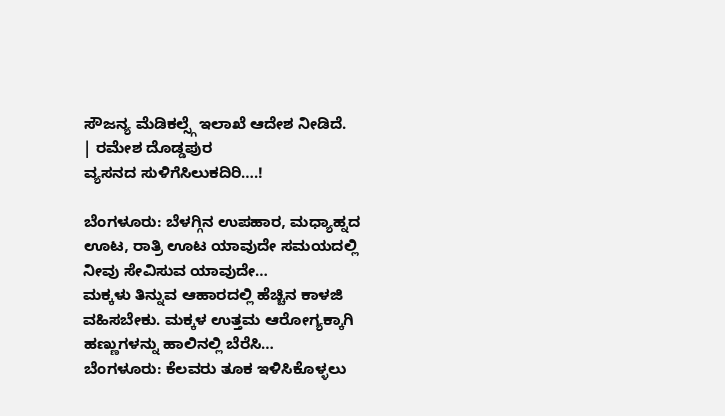ಸೌಜನ್ಯ ಮೆಡಿಕಲ್ಸ್ಗೆ ಇಲಾಖೆ ಆದೇಶ ನೀಡಿದೆ.
| ರಮೇಶ ದೊಡ್ಡಪುರ
ವ್ಯಸನದ ಸುಳಿಗೆಸಿಲುಕದಿರಿ….!

ಬೆಂಗಳೂರು: ಬೆಳಗ್ಗಿನ ಉಪಹಾರ, ಮಧ್ಯಾಹ್ನದ ಊಟ, ರಾತ್ರಿ ಊಟ ಯಾವುದೇ ಸಮಯದಲ್ಲಿ ನೀವು ಸೇವಿಸುವ ಯಾವುದೇ…
ಮಕ್ಕಳು ತಿನ್ನುವ ಆಹಾರದಲ್ಲಿ ಹೆಚ್ಚಿನ ಕಾಳಜಿ ವಹಿಸಬೇಕು. ಮಕ್ಕಳ ಉತ್ತಮ ಆರೋಗ್ಯಕ್ಕಾಗಿ ಹಣ್ಣುಗಳನ್ನು ಹಾಲಿನಲ್ಲಿ ಬೆರೆಸಿ…
ಬೆಂಗಳೂರು: ಕೆಲವರು ತೂಕ ಇಳಿಸಿಕೊಳ್ಳಲು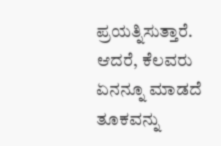ಪ್ರಯತ್ನಿಸುತ್ತಾರೆ. ಆದರೆ, ಕೆಲವರು ಏನನ್ನೂ ಮಾಡದೆ ತೂಕವನ್ನು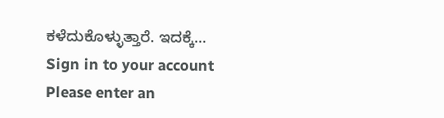ಕಳೆದುಕೊಳ್ಳುತ್ತಾರೆ. ಇದಕ್ಕೆ…
Sign in to your account
Please enter an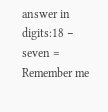answer in digits:18 − seven =
Remember me